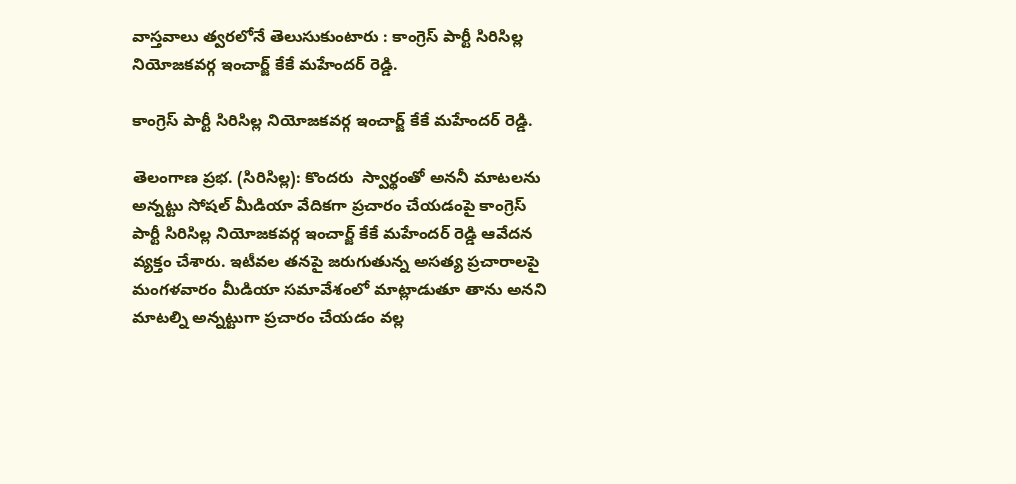వాస్తవాలు త్వరలోనే తెలుసుకుంటారు : కాంగ్రెస్ పార్టీ సిరిసిల్ల నియోజకవర్గ ఇంచార్జ్ కేకే మహేందర్ రెడ్డి.

కాంగ్రెస్ పార్టీ సిరిసిల్ల నియోజకవర్గ ఇంచార్జ్ కేకే మహేందర్ రెడ్డి.

తెలంగాణ ప్రభ. (సిరిసిల్ల): కొందరు  స్వార్థంతో అననీ మాటలను అన్నట్టు సోషల్ మీడియా వేదికగా ప్రచారం చేయడంపై కాంగ్రెస్ పార్టీ సిరిసిల్ల నియోజకవర్గ ఇంచార్జ్ కేకే మహేందర్ రెడ్డి ఆవేదన వ్యక్తం చేశారు. ఇటీవల తనపై జరుగుతున్న అసత్య ప్రచారాలపై మంగళవారం మీడియా సమావేశంలో మాట్లాడుతూ తాను అనని మాటల్ని అన్నట్టుగా ప్రచారం చేయడం వల్ల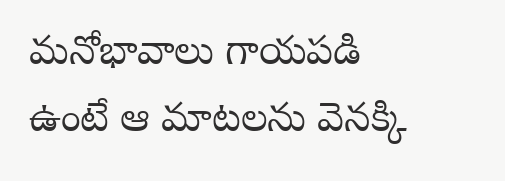మనోభావాలు గాయపడి ఉంటే ఆ మాటలను వెనక్కి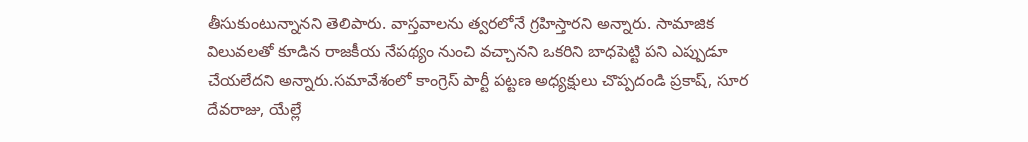తీసుకుంటున్నానని తెలిపారు. వాస్తవాలను త్వరలోనే గ్రహిస్తారని అన్నారు. సామాజిక విలువలతో కూడిన రాజకీయ నేపథ్యం నుంచి వచ్చానని ఒకరిని బాధపెట్టి పని ఎప్పుడూ చేయలేదని అన్నారు.సమావేశంలో కాంగ్రెస్ పార్టీ పట్టణ అధ్యక్షులు చొప్పదండి ప్రకాష్, సూర దేవరాజు, యేల్లే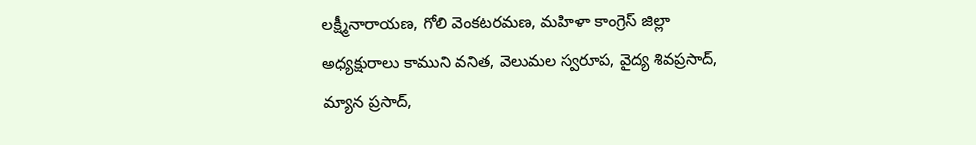లక్ష్మీనారాయణ, గోలి వెంకటరమణ, మహిళా కాంగ్రెస్ జిల్లా అధ్యక్షురాలు కాముని వనిత, వెలుమల స్వరూప, వైద్య శివప్రసాద్, మ్యాన ప్రసాద్,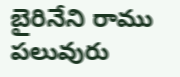బైరినేని రాము పలువురు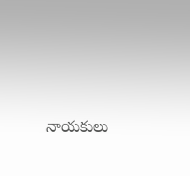నాయకులు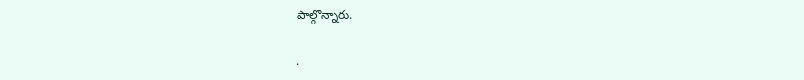పాల్గొన్నారు.

.